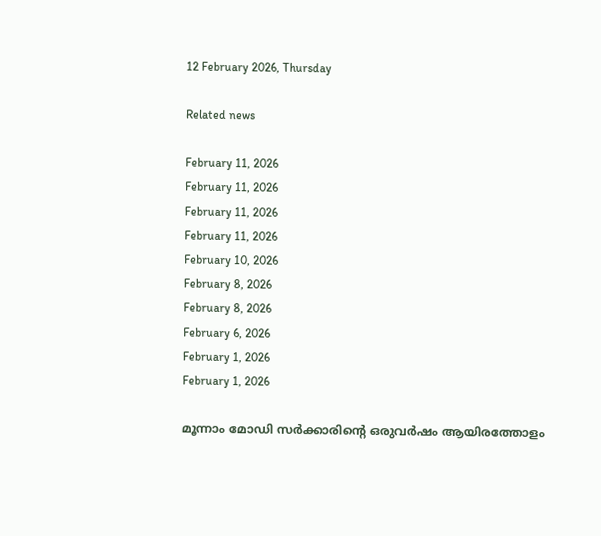12 February 2026, Thursday

Related news

February 11, 2026
February 11, 2026
February 11, 2026
February 11, 2026
February 10, 2026
February 8, 2026
February 8, 2026
February 6, 2026
February 1, 2026
February 1, 2026

മൂന്നാം മോഡി സര്‍ക്കാരിന്റെ ഒരുവര്‍ഷം ആയിരത്തോളം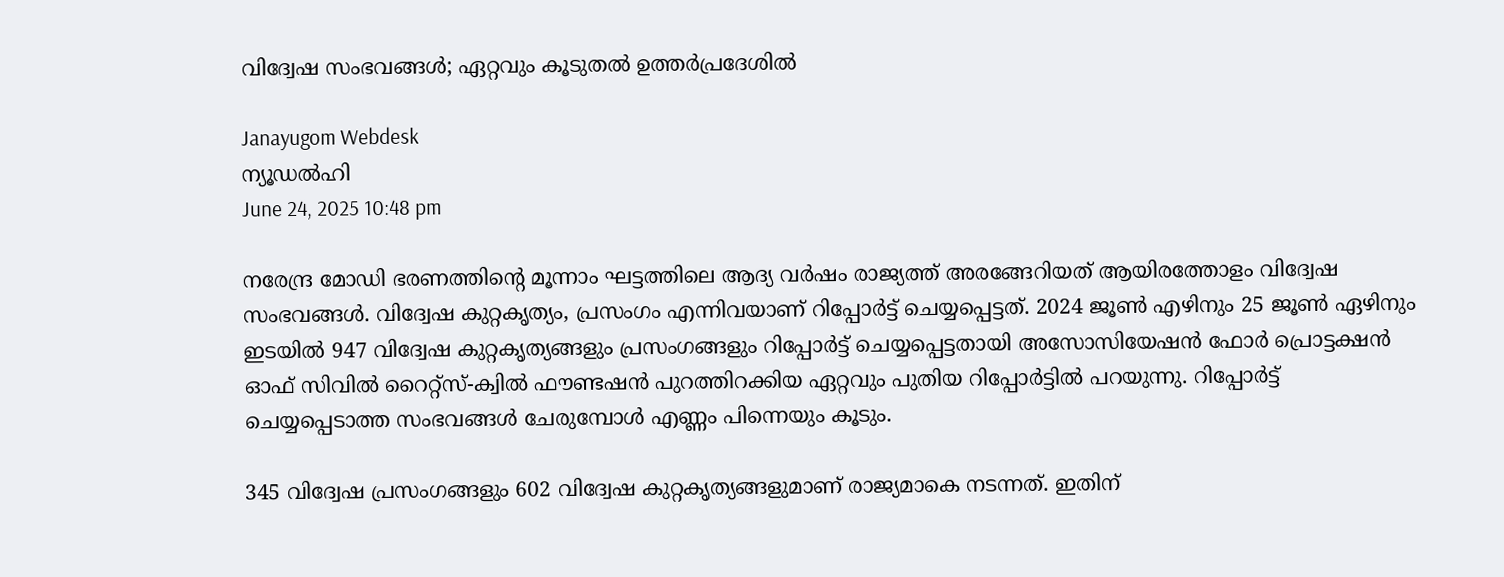വിദ്വേഷ സംഭവങ്ങള്‍; ഏറ്റവും കൂടുതല്‍ ഉത്തര്‍പ്രദേശില്‍

Janayugom Webdesk
ന്യൂഡല്‍ഹി
June 24, 2025 10:48 pm

നരേന്ദ്ര മോഡി ഭരണത്തിന്റെ മൂന്നാം ഘട്ടത്തിലെ ആദ്യ വര്‍ഷം രാജ്യത്ത് അരങ്ങേറിയത് ആയിരത്തോളം വിദ്വേഷ സംഭവങ്ങള്‍. വിദ്വേഷ കുറ്റകൃത്യം, പ്രസംഗം എന്നിവയാണ് റിപ്പോര്‍ട്ട് ചെയ്യപ്പെട്ടത്. 2024 ജൂണ്‍ എഴിനും 25 ജൂണ്‍ ഏഴിനും ഇടയില്‍ 947 വിദ്വേഷ കുറ്റകൃത്യങ്ങളും പ്രസംഗങ്ങളും റിപ്പോര്‍ട്ട് ചെയ്യപ്പെട്ടതായി അസോസിയേഷന്‍ ഫോര്‍ പ്രൊട്ടക്ഷന്‍ ഓഫ് സിവില്‍ റൈറ്റ്സ്-ക്വില്‍ ഫൗണ്ടഷന്‍ പുറത്തിറക്കിയ ഏറ്റവും പുതിയ റിപ്പോര്‍ട്ടില്‍ പറയുന്നു. റിപ്പോര്‍ട്ട് ചെയ്യപ്പെടാത്ത സംഭവങ്ങള്‍ ചേരുമ്പോള്‍ എണ്ണം പിന്നെയും കൂടും.

345 വിദ്വേഷ പ്രസംഗങ്ങളും 602 വിദ്വേഷ കുറ്റകൃത്യങ്ങളുമാണ് രാജ്യമാകെ നടന്നത്. ഇതിന്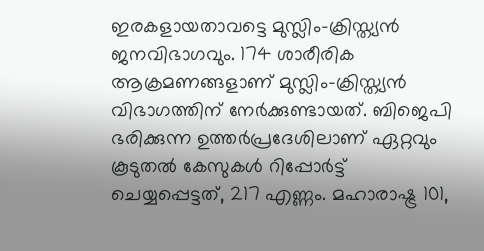ഇരകളായതാവട്ടെ മുസ്ലിം-ക്രിസ്ത്യന്‍ ജനവിഭാഗവും. 174 ശാരീരിക ആക്രമണങ്ങളാണ് മുസ്ലിം-ക്രിസ്ത്യന്‍ വിഭാഗത്തിന് നേര്‍ക്കുണ്ടായത്. ബിജെപി ഭരിക്കുന്ന ഉത്തര്‍പ്രദേശിലാണ് ഏറ്റവും കൂടുതല്‍ കേസുകള്‍ റിപ്പോര്‍ട്ട് ചെയ്യപ്പെട്ടത്, 217 എണ്ണം. മഹാരാഷ്ട്ര 101,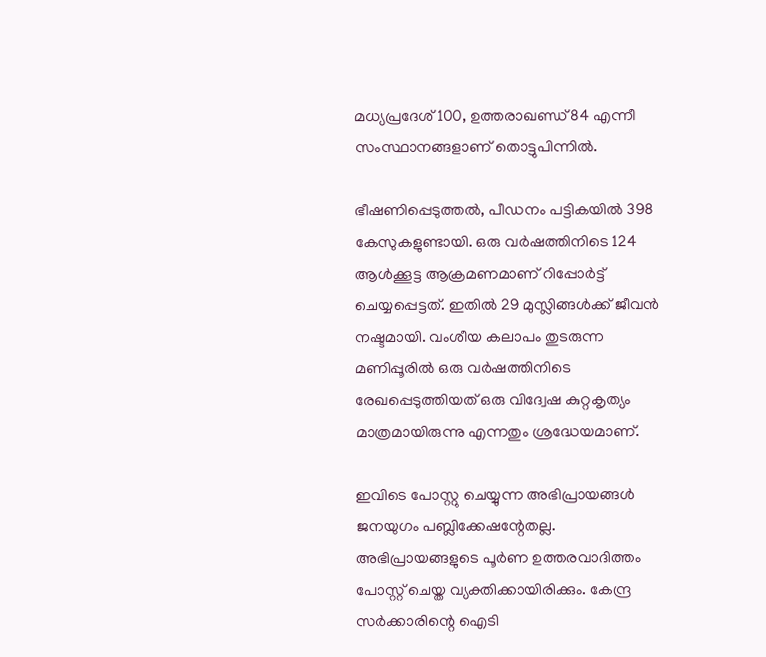മധ്യപ്രദേശ് 100, ഉത്തരാഖണ്ഡ് 84 എന്നീ സംസ്ഥാനങ്ങളാണ് തൊട്ടുപിന്നില്‍.

ഭീഷണിപ്പെടുത്തല്‍, പീഡനം പട്ടികയില്‍ 398 കേസുകളുണ്ടായി. ഒരു വര്‍ഷത്തിനിടെ 124 ആള്‍ക്കൂട്ട ആക്രമണമാണ് റിപ്പോര്‍ട്ട് ചെയ്യപ്പെട്ടത്. ഇതില്‍ 29 മുസ്ലിങ്ങള്‍ക്ക് ജീവന്‍ നഷ്ടമായി. വംശീയ കലാപം തുടരുന്ന മണിപ്പൂരില്‍ ഒരു വര്‍ഷത്തിനിടെ രേഖപ്പെടുത്തിയത് ഒരു വിദ്വേഷ കുറ്റകൃത്യം മാത്രമായിരുന്നു എന്നതും ശ്രദ്ധേയമാണ്.

ഇവിടെ പോസ്റ്റു ചെയ്യുന്ന അഭിപ്രായങ്ങള്‍ ജനയുഗം പബ്ലിക്കേഷന്റേതല്ല. അഭിപ്രായങ്ങളുടെ പൂര്‍ണ ഉത്തരവാദിത്തം പോസ്റ്റ് ചെയ്ത വ്യക്തിക്കായിരിക്കും. കേന്ദ്ര സര്‍ക്കാരിന്റെ ഐടി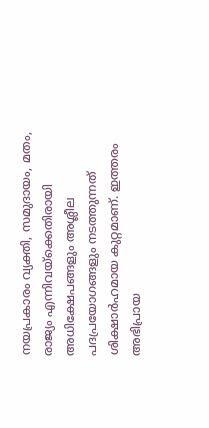നയപ്രകാരം വ്യക്തി, സമുദായം, മതം, രാജ്യം എന്നിവയ്‌ക്കെതിരായി അധിക്ഷേപങ്ങളും അശ്ലീല പദപ്രയോഗങ്ങളും നടത്തുന്നത് ശിക്ഷാര്‍ഹമായ കുറ്റമാണ്. ഇത്തരം അഭിപ്രായ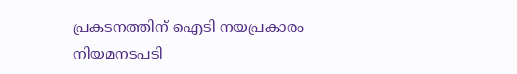പ്രകടനത്തിന് ഐടി നയപ്രകാരം നിയമനടപടി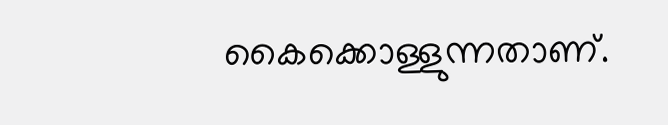കൈക്കൊള്ളുന്നതാണ്.